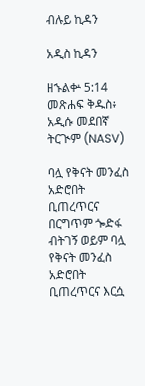ብሉይ ኪዳን

አዲስ ኪዳን

ዘኁልቍ 5:14 መጽሐፍ ቅዱስ፥ አዲሱ መደበኛ ትርጒም (NASV)

ባሏ የቅናት መንፈስ አድሮበት ቢጠረጥርና በርግጥም ጐድፋ ብትገኝ ወይም ባሏ የቅናት መንፈስ አድሮበት ቢጠረጥርና እርሷ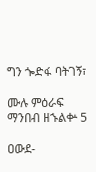ግን ጐድፋ ባትገኝ፣

ሙሉ ምዕራፍ ማንበብ ዘኁልቍ 5

ዐውደ-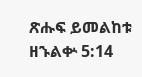ጽሑፍ ይመልከቱ ዘኁልቍ 5:14